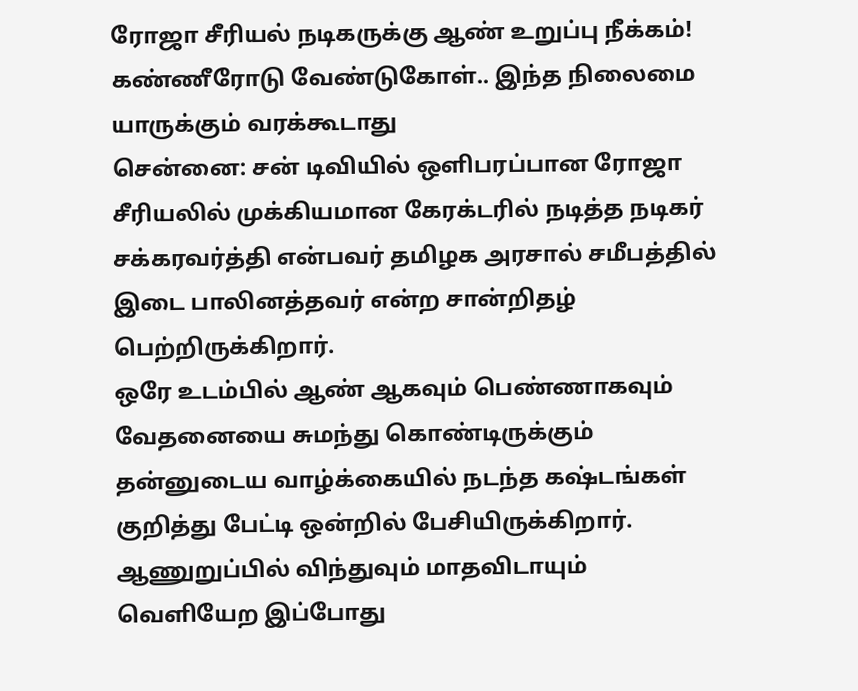ரோஜா சீரியல் நடிகருக்கு ஆண் உறுப்பு நீக்கம்! கண்ணீரோடு வேண்டுகோள்.. இந்த நிலைமை யாருக்கும் வரக்கூடாது
சென்னை: சன் டிவியில் ஒளிபரப்பான ரோஜா சீரியலில் முக்கியமான கேரக்டரில் நடித்த நடிகர் சக்கரவர்த்தி என்பவர் தமிழக அரசால் சமீபத்தில் இடை பாலினத்தவர் என்ற சான்றிதழ் பெற்றிருக்கிறார்.
ஒரே உடம்பில் ஆண் ஆகவும் பெண்ணாகவும் வேதனையை சுமந்து கொண்டிருக்கும் தன்னுடைய வாழ்க்கையில் நடந்த கஷ்டங்கள் குறித்து பேட்டி ஒன்றில் பேசியிருக்கிறார்.
ஆணுறுப்பில் விந்துவும் மாதவிடாயும் வெளியேற இப்போது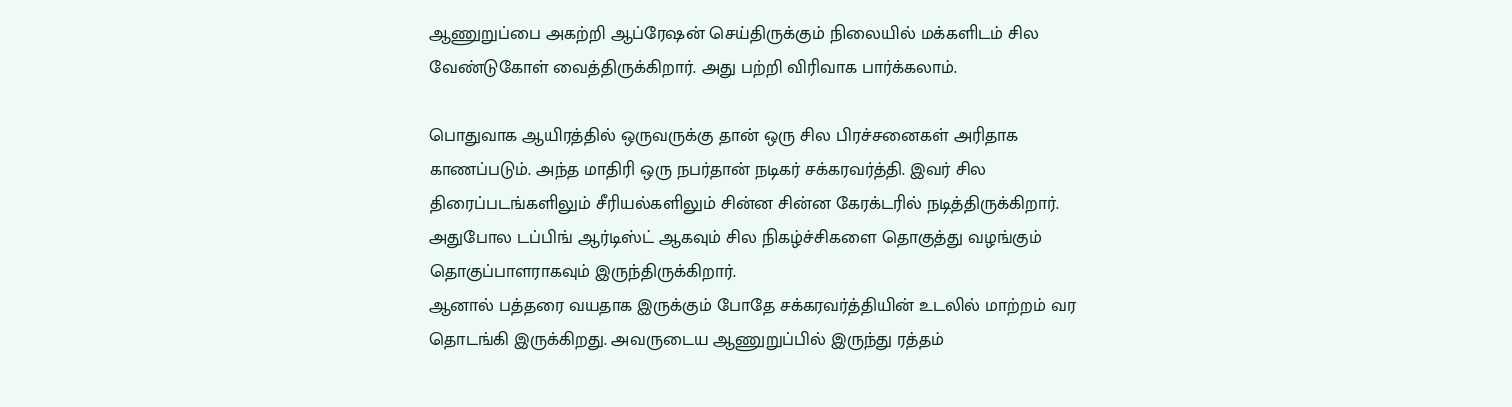ஆணுறுப்பை அகற்றி ஆப்ரேஷன் செய்திருக்கும் நிலையில் மக்களிடம் சில வேண்டுகோள் வைத்திருக்கிறார். அது பற்றி விரிவாக பார்க்கலாம்.

பொதுவாக ஆயிரத்தில் ஒருவருக்கு தான் ஒரு சில பிரச்சனைகள் அரிதாக காணப்படும். அந்த மாதிரி ஒரு நபர்தான் நடிகர் சக்கரவர்த்தி. இவர் சில திரைப்படங்களிலும் சீரியல்களிலும் சின்ன சின்ன கேரக்டரில் நடித்திருக்கிறார். அதுபோல டப்பிங் ஆர்டிஸ்ட் ஆகவும் சில நிகழ்ச்சிகளை தொகுத்து வழங்கும் தொகுப்பாளராகவும் இருந்திருக்கிறார்.
ஆனால் பத்தரை வயதாக இருக்கும் போதே சக்கரவர்த்தியின் உடலில் மாற்றம் வர தொடங்கி இருக்கிறது. அவருடைய ஆணுறுப்பில் இருந்து ரத்தம்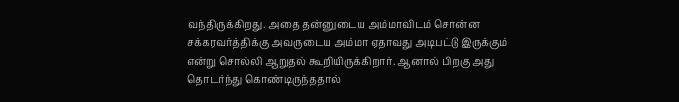வந்திருக்கிறது. அதை தன்னுடைய அம்மாவிடம் சொன்ன சக்கரவர்த்திக்கு அவருடைய அம்மா ஏதாவது அடிபட்டு இருக்கும் என்று சொல்லி ஆறுதல் கூறியிருக்கிறார். ஆனால் பிறகு அது தொடர்ந்து கொண்டிருந்ததால்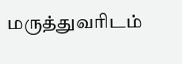மருத்துவரிடம்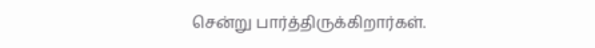சென்று பார்த்திருக்கிறார்கள்.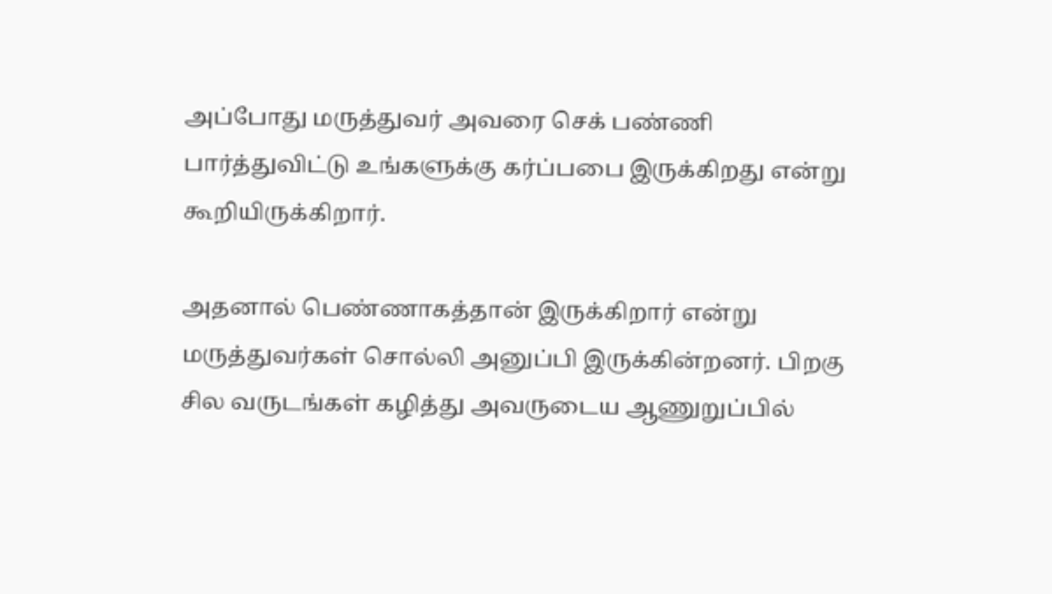அப்போது மருத்துவர் அவரை செக் பண்ணி பார்த்துவிட்டு உங்களுக்கு கர்ப்பபை இருக்கிறது என்று கூறியிருக்கிறார்.

அதனால் பெண்ணாகத்தான் இருக்கிறார் என்று மருத்துவர்கள் சொல்லி அனுப்பி இருக்கின்றனர். பிறகு சில வருடங்கள் கழித்து அவருடைய ஆணுறுப்பில்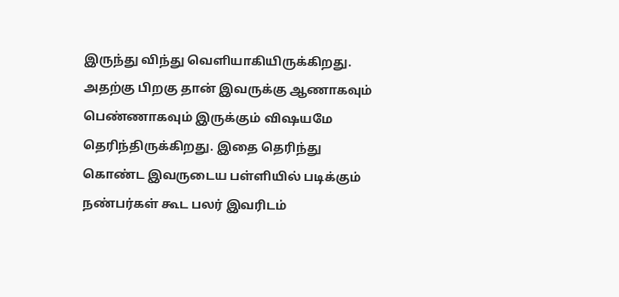இருந்து விந்து வெளியாகியிருக்கிறது. அதற்கு பிறகு தான் இவருக்கு ஆணாகவும் பெண்ணாகவும் இருக்கும் விஷயமே தெரிந்திருக்கிறது. இதை தெரிந்து கொண்ட இவருடைய பள்ளியில் படிக்கும் நண்பர்கள் கூட பலர் இவரிடம்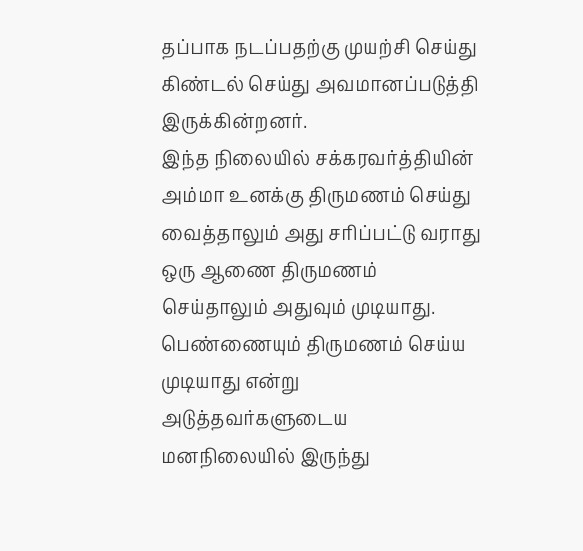தப்பாக நடப்பதற்கு முயற்சி செய்து கிண்டல் செய்து அவமானப்படுத்தி இருக்கின்றனர்.
இந்த நிலையில் சக்கரவர்த்தியின் அம்மா உனக்கு திருமணம் செய்து வைத்தாலும் அது சரிப்பட்டு வராது ஒரு ஆணை திருமணம் செய்தாலும் அதுவும் முடியாது. பெண்ணையும் திருமணம் செய்ய முடியாது என்று அடுத்தவர்களுடைய மனநிலையில் இருந்து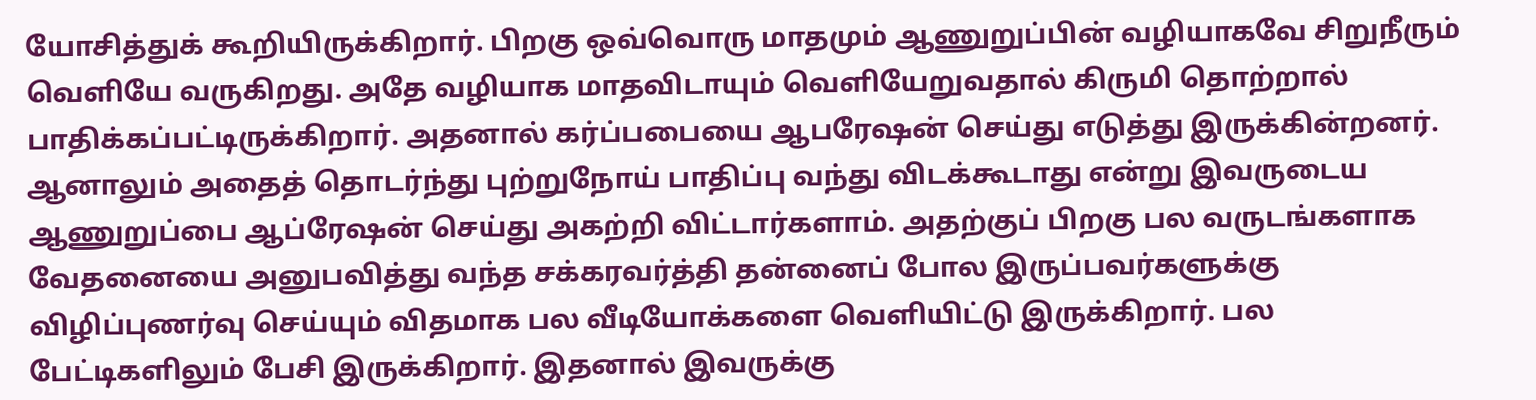யோசித்துக் கூறியிருக்கிறார். பிறகு ஒவ்வொரு மாதமும் ஆணுறுப்பின் வழியாகவே சிறுநீரும் வெளியே வருகிறது. அதே வழியாக மாதவிடாயும் வெளியேறுவதால் கிருமி தொற்றால் பாதிக்கப்பட்டிருக்கிறார். அதனால் கர்ப்பபையை ஆபரேஷன் செய்து எடுத்து இருக்கின்றனர்.
ஆனாலும் அதைத் தொடர்ந்து புற்றுநோய் பாதிப்பு வந்து விடக்கூடாது என்று இவருடைய ஆணுறுப்பை ஆப்ரேஷன் செய்து அகற்றி விட்டார்களாம். அதற்குப் பிறகு பல வருடங்களாக வேதனையை அனுபவித்து வந்த சக்கரவர்த்தி தன்னைப் போல இருப்பவர்களுக்கு விழிப்புணர்வு செய்யும் விதமாக பல வீடியோக்களை வெளியிட்டு இருக்கிறார். பல பேட்டிகளிலும் பேசி இருக்கிறார். இதனால் இவருக்கு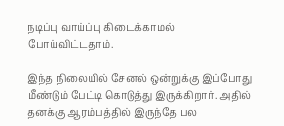நடிப்பு வாய்ப்பு கிடைக்காமல் போய்விட்டதாம்.

இந்த நிலையில் சேனல் ஒன்றுக்கு இப்போது மீண்டும் பேட்டி கொடுத்து இருக்கிறார். அதில் தனக்கு ஆரம்பத்தில் இருந்தே பல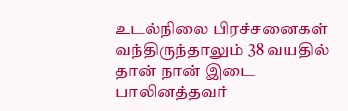உடல்நிலை பிரச்சனைகள் வந்திருந்தாலும் 38 வயதில் தான் நான் இடை பாலினத்தவர்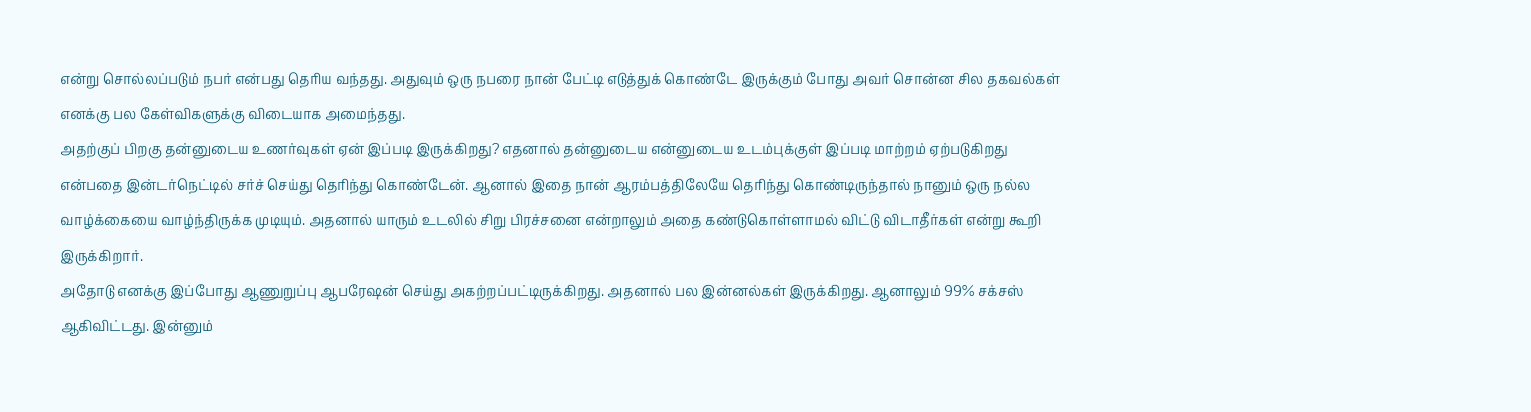என்று சொல்லப்படும் நபர் என்பது தெரிய வந்தது. அதுவும் ஒரு நபரை நான் பேட்டி எடுத்துக் கொண்டே இருக்கும் போது அவர் சொன்ன சில தகவல்கள் எனக்கு பல கேள்விகளுக்கு விடையாக அமைந்தது.
அதற்குப் பிறகு தன்னுடைய உணர்வுகள் ஏன் இப்படி இருக்கிறது? எதனால் தன்னுடைய என்னுடைய உடம்புக்குள் இப்படி மாற்றம் ஏற்படுகிறது என்பதை இன்டர்நெட்டில் சர்ச் செய்து தெரிந்து கொண்டேன். ஆனால் இதை நான் ஆரம்பத்திலேயே தெரிந்து கொண்டிருந்தால் நானும் ஒரு நல்ல வாழ்க்கையை வாழ்ந்திருக்க முடியும். அதனால் யாரும் உடலில் சிறு பிரச்சனை என்றாலும் அதை கண்டுகொள்ளாமல் விட்டு விடாதீர்கள் என்று கூறி இருக்கிறார்.
அதோடு எனக்கு இப்போது ஆணுறுப்பு ஆபரேஷன் செய்து அகற்றப்பட்டிருக்கிறது. அதனால் பல இன்னல்கள் இருக்கிறது. ஆனாலும் 99% சக்சஸ் ஆகிவிட்டது. இன்னும்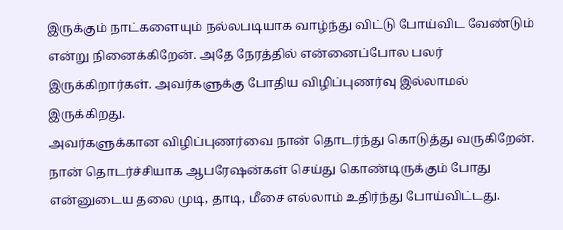இருக்கும் நாட்களையும் நல்லபடியாக வாழ்ந்து விட்டு போய்விட வேண்டும் என்று நினைக்கிறேன். அதே நேரத்தில் என்னைப்போல பலர் இருக்கிறார்கள். அவர்களுக்கு போதிய விழிப்புணர்வு இல்லாமல் இருக்கிறது.
அவர்களுக்கான விழிப்புணர்வை நான் தொடர்ந்து கொடுத்து வருகிறேன். நான் தொடர்ச்சியாக ஆபரேஷன்கள் செய்து கொண்டிருக்கும் போது என்னுடைய தலை முடி, தாடி, மீசை எல்லாம் உதிர்ந்து போய்விட்டது.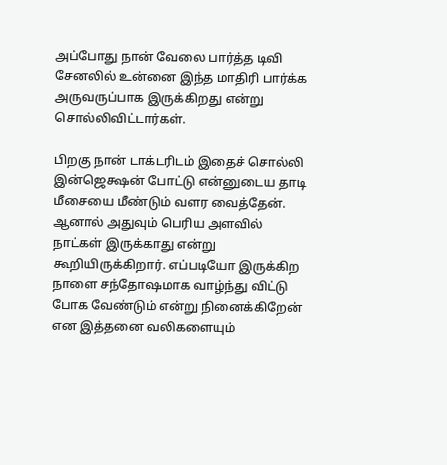அப்போது நான் வேலை பார்த்த டிவி சேனலில் உன்னை இந்த மாதிரி பார்க்க அருவருப்பாக இருக்கிறது என்று சொல்லிவிட்டார்கள்.

பிறகு நான் டாக்டரிடம் இதைச் சொல்லி இன்ஜெக்ஷன் போட்டு என்னுடைய தாடி மீசையை மீண்டும் வளர வைத்தேன். ஆனால் அதுவும் பெரிய அளவில் நாட்கள் இருக்காது என்று கூறியிருக்கிறார். எப்படியோ இருக்கிற நாளை சந்தோஷமாக வாழ்ந்து விட்டு போக வேண்டும் என்று நினைக்கிறேன் என இத்தனை வலிகளையும்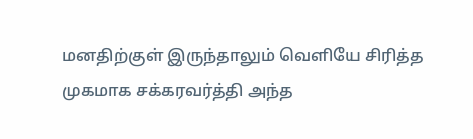மனதிற்குள் இருந்தாலும் வெளியே சிரித்த முகமாக சக்கரவர்த்தி அந்த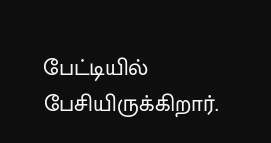பேட்டியில் பேசியிருக்கிறார்.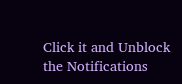Click it and Unblock the Notifications